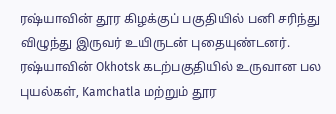ரஷ்யாவின் தூர கிழக்குப் பகுதியில் பனி சரிந்து விழுந்து இருவர் உயிருடன் புதையுண்டனர்.
ரஷ்யாவின் Okhotsk கடற்பகுதியில் உருவான பல புயல்கள், Kamchatla மற்றும் தூர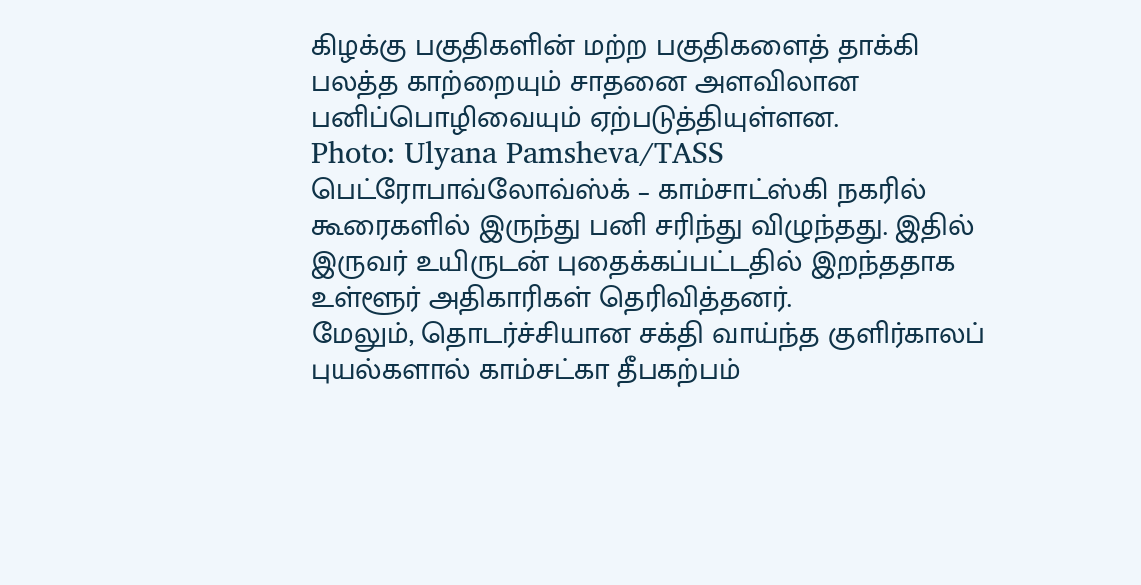கிழக்கு பகுதிகளின் மற்ற பகுதிகளைத் தாக்கி பலத்த காற்றையும் சாதனை அளவிலான பனிப்பொழிவையும் ஏற்படுத்தியுள்ளன.
Photo: Ulyana Pamsheva/TASS
பெட்ரோபாவ்லோவ்ஸ்க் – காம்சாட்ஸ்கி நகரில் கூரைகளில் இருந்து பனி சரிந்து விழுந்தது. இதில் இருவர் உயிருடன் புதைக்கப்பட்டதில் இறந்ததாக உள்ளூர் அதிகாரிகள் தெரிவித்தனர்.
மேலும், தொடர்ச்சியான சக்தி வாய்ந்த குளிர்காலப் புயல்களால் காம்சட்கா தீபகற்பம்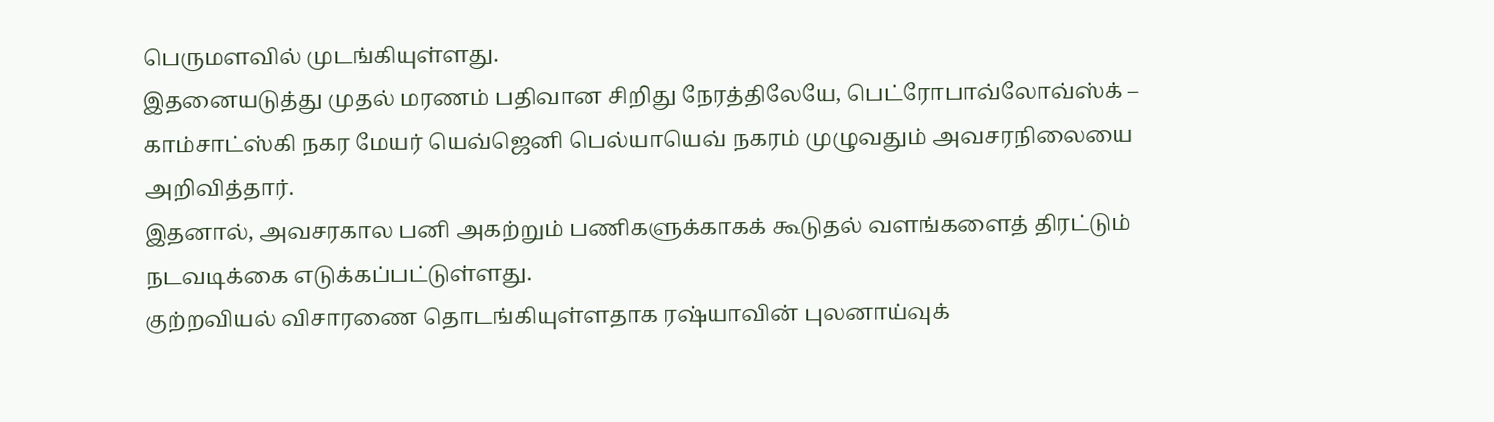பெருமளவில் முடங்கியுள்ளது.
இதனையடுத்து முதல் மரணம் பதிவான சிறிது நேரத்திலேயே, பெட்ரோபாவ்லோவ்ஸ்க் – காம்சாட்ஸ்கி நகர மேயர் யெவ்ஜெனி பெல்யாயெவ் நகரம் முழுவதும் அவசரநிலையை அறிவித்தார்.
இதனால், அவசரகால பனி அகற்றும் பணிகளுக்காகக் கூடுதல் வளங்களைத் திரட்டும் நடவடிக்கை எடுக்கப்பட்டுள்ளது.
குற்றவியல் விசாரணை தொடங்கியுள்ளதாக ரஷ்யாவின் புலனாய்வுக்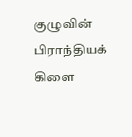குழுவின் பிராந்தியக் கிளை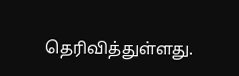தெரிவித்துள்ளது.